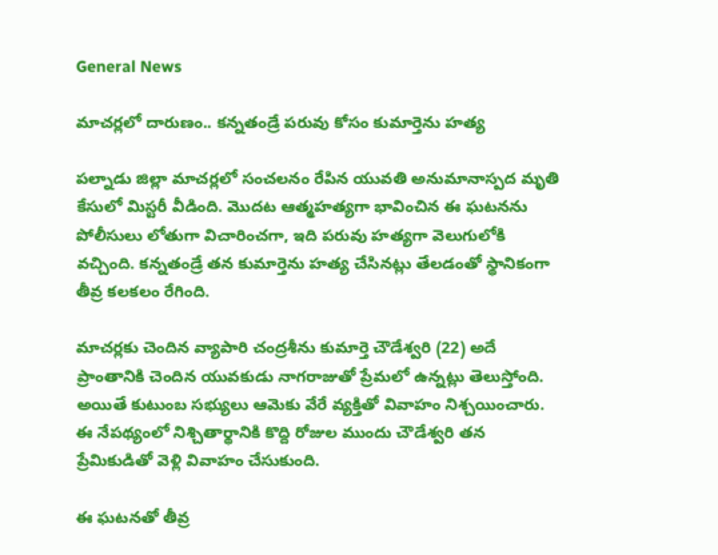General News

మాచర్లలో దారుణం.. కన్నతండ్రే పరువు కోసం కుమార్తెను హత్య

పల్నాడు జిల్లా మాచర్లలో సంచలనం రేపిన యువతి అనుమానాస్పద మృతి కేసులో మిస్టరీ వీడింది. మొదట ఆత్మహత్యగా భావించిన ఈ ఘటనను పోలీసులు లోతుగా విచారించగా, ఇది పరువు హత్యగా వెలుగులోకి వచ్చింది. కన్నతండ్రే తన కుమార్తెను హత్య చేసినట్లు తేలడంతో స్థానికంగా తీవ్ర కలకలం రేగింది.

మాచర్లకు చెందిన వ్యాపారి చంద్రశీను కుమార్తె చౌడేశ్వరి (22) అదే ప్రాంతానికి చెందిన యువకుడు నాగరాజుతో ప్రేమలో ఉన్నట్లు తెలుస్తోంది. అయితే కుటుంబ సభ్యులు ఆమెకు వేరే వ్యక్తితో వివాహం నిశ్చయించారు. ఈ నేపథ్యంలో నిశ్చితార్థానికి కొద్ది రోజుల ముందు చౌడేశ్వరి తన ప్రేమికుడితో వెళ్లి వివాహం చేసుకుంది.

ఈ ఘటనతో తీవ్ర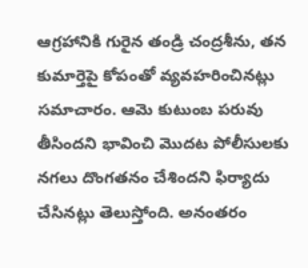ఆగ్రహానికి గురైన తండ్రి చంద్రశీను, తన కుమార్తెపై కోపంతో వ్యవహరించినట్లు సమాచారం. ఆమె కుటుంబ పరువు తీసిందని భావించి మొదట పోలీసులకు నగలు దొంగతనం చేశిందని ఫిర్యాదు చేసినట్లు తెలుస్తోంది. అనంతరం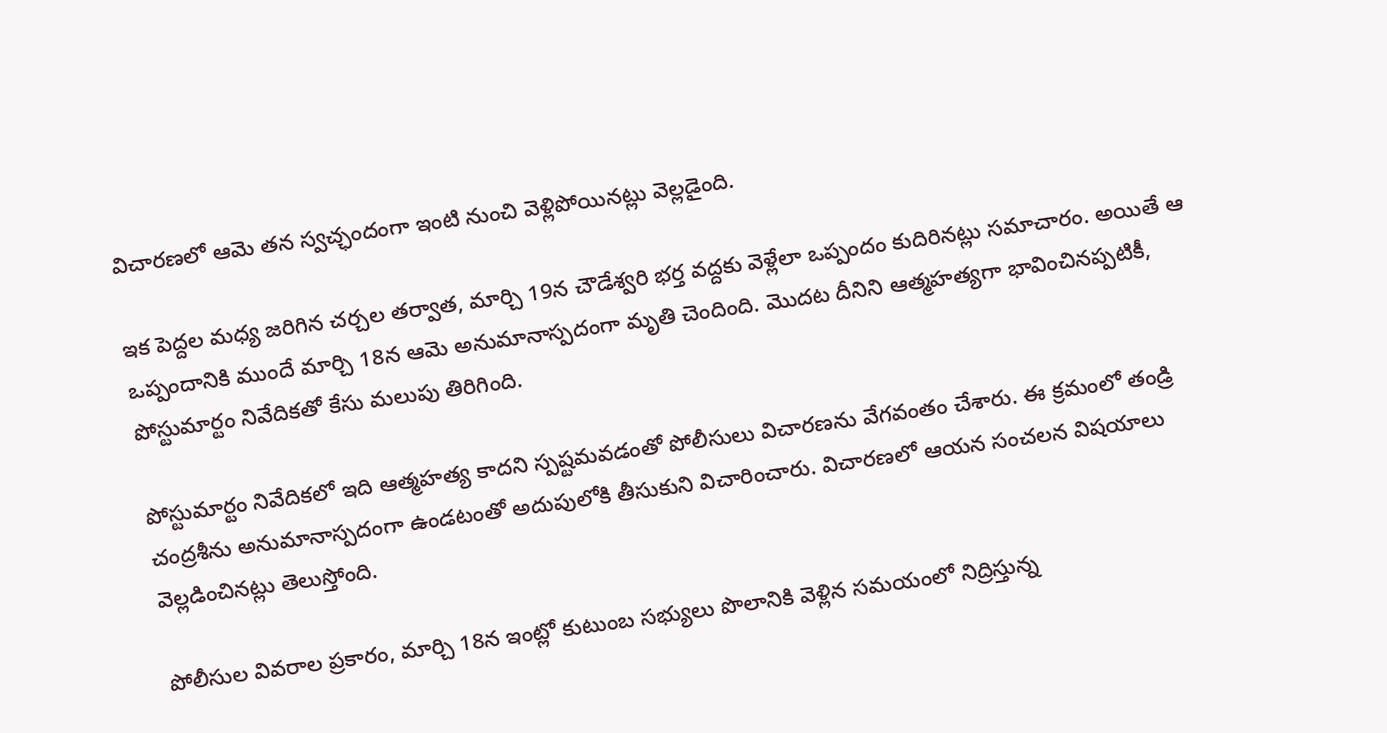విచారణలో ఆమె తన స్వచ్ఛందంగా ఇంటి నుంచి వెళ్లిపోయినట్లు వెల్లడైంది.

ఇక పెద్దల మధ్య జరిగిన చర్చల తర్వాత, మార్చి 19న చౌడేశ్వరి భర్త వద్దకు వెళ్లేలా ఒప్పందం కుదిరినట్లు సమాచారం. అయితే ఆ ఒప్పందానికి ముందే మార్చి 18న ఆమె అనుమానాస్పదంగా మృతి చెందింది. మొదట దీనిని ఆత్మహత్యగా భావించినప్పటికీ, పోస్టుమార్టం నివేదికతో కేసు మలుపు తిరిగింది.

పోస్టుమార్టం నివేదికలో ఇది ఆత్మహత్య కాదని స్పష్టమవడంతో పోలీసులు విచారణను వేగవంతం చేశారు. ఈ క్రమంలో తండ్రి చంద్రశీను అనుమానాస్పదంగా ఉండటంతో అదుపులోకి తీసుకుని విచారించారు. విచారణలో ఆయన సంచలన విషయాలు వెల్లడించినట్లు తెలుస్తోంది.

పోలీసుల వివరాల ప్రకారం, మార్చి 18న ఇంట్లో కుటుంబ సభ్యులు పొలానికి వెళ్లిన సమయంలో నిద్రిస్తున్న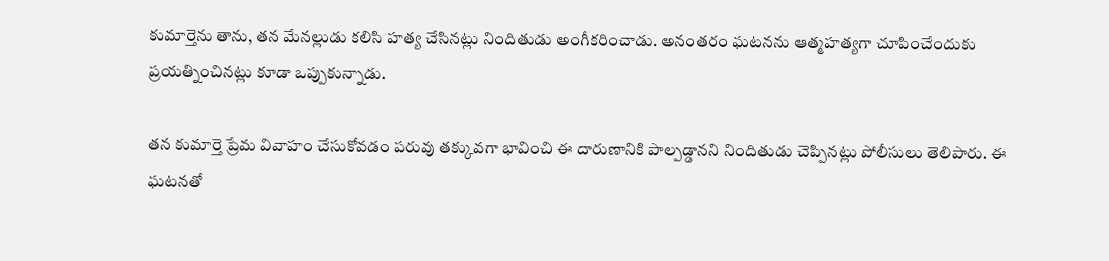కుమార్తెను తాను, తన మేనల్లుడు కలిసి హత్య చేసినట్లు నిందితుడు అంగీకరించాడు. అనంతరం ఘటనను ఆత్మహత్యగా చూపించేందుకు ప్రయత్నించినట్లు కూడా ఒప్పుకున్నాడు.

తన కుమార్తె ప్రేమ వివాహం చేసుకోవడం పరువు తక్కువగా భావించి ఈ దారుణానికి పాల్పడ్డానని నిందితుడు చెప్పినట్లు పోలీసులు తెలిపారు. ఈ ఘటనతో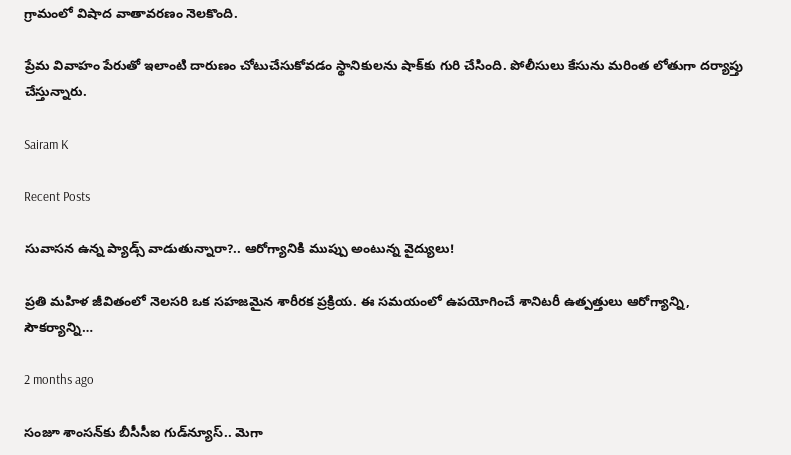గ్రామంలో విషాద వాతావరణం నెలకొంది.

ప్రేమ వివాహం పేరుతో ఇలాంటి దారుణం చోటుచేసుకోవడం స్థానికులను షాక్‌కు గురి చేసింది. పోలీసులు కేసును మరింత లోతుగా దర్యాప్తు చేస్తున్నారు.

Sairam K

Recent Posts

సువాసన ఉన్న ప్యాడ్స్ వాడుతున్నారా?.. ఆరోగ్యానికి ముప్పు అంటున్న వైద్యులు!

ప్రతి మహిళ జీవితంలో నెలసరి ఒక సహజమైన శారీరక ప్రక్రియ. ఈ సమయంలో ఉపయోగించే శానిటరీ ఉత్పత్తులు ఆరోగ్యాన్ని, సౌకర్యాన్ని…

2 months ago

సంజూ శాంసన్‌కు బీసీసీఐ గుడ్‌న్యూస్.. మెగా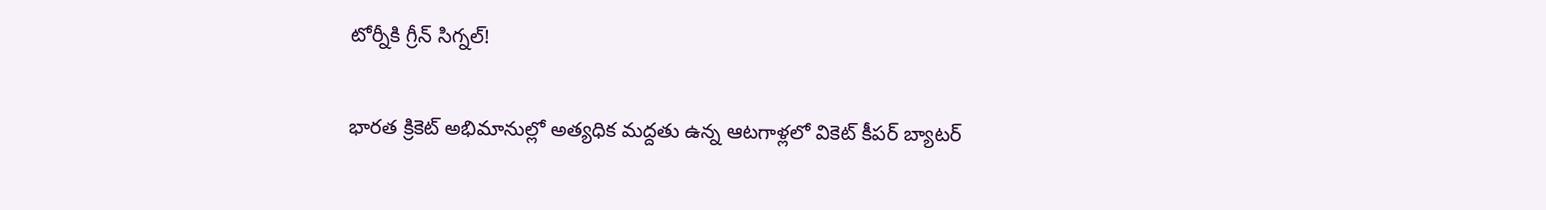టోర్నీకి గ్రీన్ సిగ్నల్!

భారత క్రికెట్ అభిమానుల్లో అత్యధిక మద్దతు ఉన్న ఆటగాళ్లలో వికెట్ కీపర్ బ్యాటర్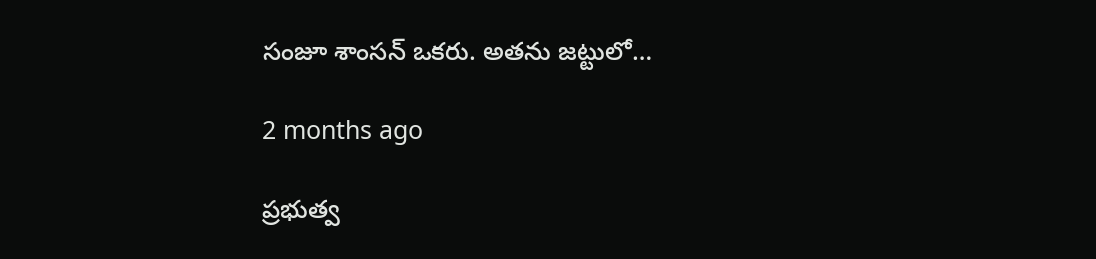సంజూ శాంసన్ ఒకరు. అతను జట్టులో…

2 months ago

ప్రభుత్వ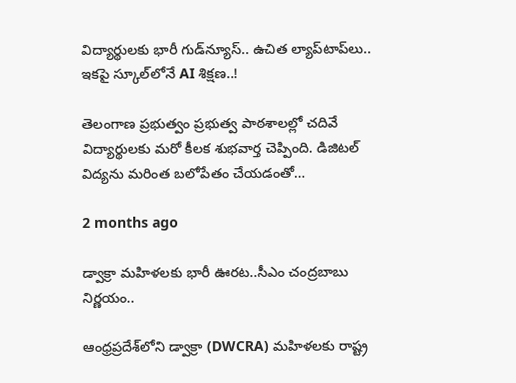విద్యార్థులకు భారీ గుడ్‌న్యూస్.. ఉచిత ల్యాప్‌టాప్‌లు.. ఇకపై స్కూల్‌లోనే AI శిక్షణ..!

తెలంగాణ ప్రభుత్వం ప్రభుత్వ పాఠశాలల్లో చదివే విద్యార్థులకు మరో కీలక శుభవార్త చెప్పింది. డిజిటల్ విద్యను మరింత బలోపేతం చేయడంతో…

2 months ago

డ్వాక్రా మహిళలకు భారీ ఊరట..సీఎం చంద్రబాబు నిర్ణయం..

ఆంధ్రప్రదేశ్‌లోని డ్వాక్రా (DWCRA) మహిళలకు రాష్ట్ర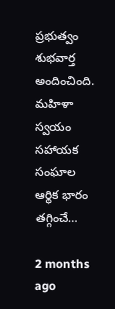ప్రభుత్వం శుభవార్త అందించింది. మహిళా స్వయం సహాయక సంఘాల ఆర్థిక భారం తగ్గించే…

2 months ago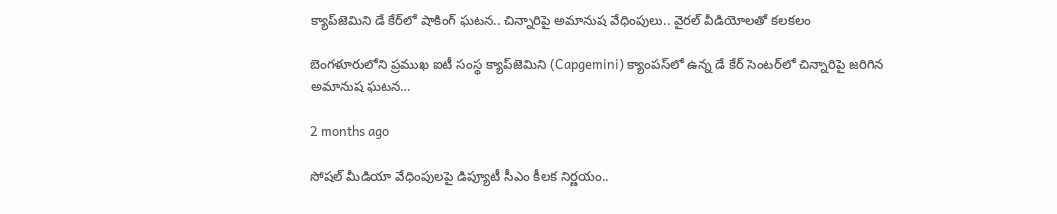క్యాప్‌జెమిని డే కేర్‌లో షాకింగ్ ఘటన.. చిన్నారిపై అమానుష వేధింపులు.. వైరల్ వీడియోలతో కలకలం

బెంగళూరులోని ప్రముఖ ఐటీ సంస్థ క్యాప్‌జెమిని (Capgemini) క్యాంపస్‌లో ఉన్న డే కేర్ సెంటర్‌లో చిన్నారిపై జరిగిన అమానుష ఘటన…

2 months ago

సోషల్ మీడియా వేధింపులపై డిప్యూటీ సీఎం కీలక నిర్ణయం..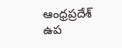ఆంధ్రప్రదేశ్ ఉప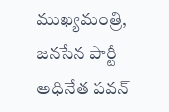ముఖ్యమంత్రి, జనసేన పార్టీ అధినేత పవన్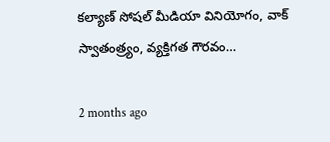కల్యాణ్ సోషల్ మీడియా వినియోగం, వాక్ స్వాతంత్ర్యం, వ్యక్తిగత గౌరవం…

2 months ago